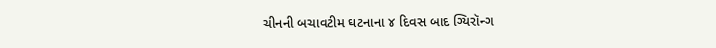ચીનની બચાવટીમ ઘટનાના ૪ દિવસ બાદ ગ્યિરૉન્ગ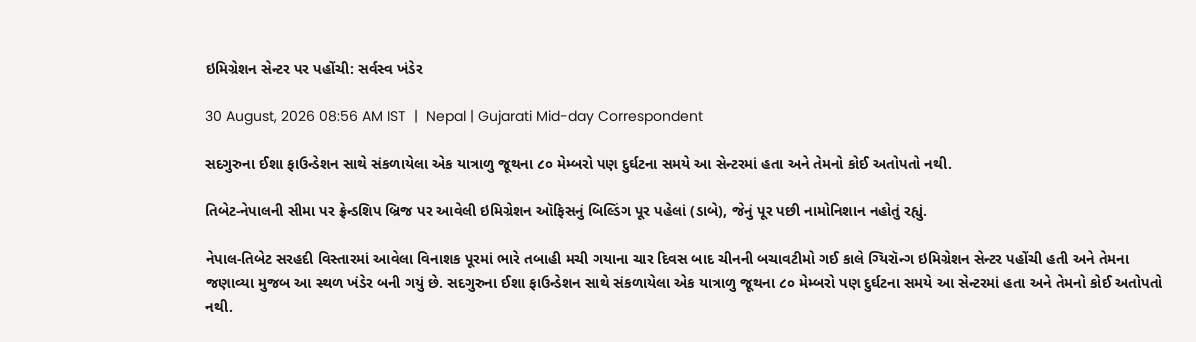ઇમિગ્રેશન સેન્ટર પર પહોંચી: સર્વસ્વ ખંડેર

30 August, 2026 08:56 AM IST  |  Nepal | Gujarati Mid-day Correspondent

સદગુરુના ઈશા ફાઉન્ડેશન સાથે સંકળાયેલા એક યાત્રાળુ જૂથના ૮૦ મેમ્બરો પણ દુર્ઘટના સમયે આ સેન્ટરમાં હતા અને તેમનો કોઈ અતોપતો નથી.

તિબેટ-નેપાલની સીમા પર ફ્રેન્ડશિપ બ્રિજ પર આવેલી ઇમિગ્રેશન ઑફિસનું બિલ્ડિંગ પૂર પહેલાં (ડાબે), જેનું પૂર પછી નામોનિશાન નહોતું રહ્યું.

નેપાલ-તિબેટ સરહદી વિસ્તારમાં આવેલા વિનાશક પૂરમાં ભારે તબાહી મચી ગયાના ચાર દિવસ બાદ ચીનની બચાવટીમો ગઈ કાલે ગ્યિરૉન્ગ ઇમિગ્રેશન સેન્ટર પહોંચી હતી અને તેમના જણાવ્યા મુજબ આ સ્થળ ખંડેર બની ગયું છે. સદગુરુના ઈશા ફાઉન્ડેશન સાથે સંકળાયેલા એક યાત્રાળુ જૂથના ૮૦ મેમ્બરો પણ દુર્ઘટના સમયે આ સેન્ટરમાં હતા અને તેમનો કોઈ અતોપતો નથી.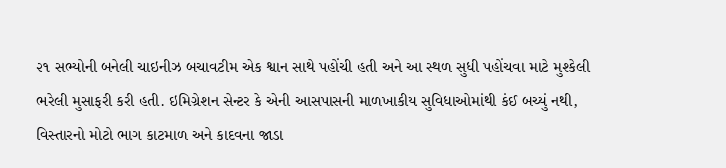૨૧ સભ્યોની બનેલી ચાઇનીઝ બચાવટીમ એક શ્વાન સાથે પહોંચી હતી અને આ સ્થળ સુધી પહોંચવા માટે મુશ્કેલી ભરેલી મુસાફરી કરી હતી. ઇમિગ્રેશન સેન્ટર કે એની આસપાસની માળખાકીય સુવિધાઓમાંથી કંઈ બચ્યું નથી, વિસ્તારનો મોટો ભાગ કાટમાળ અને કાદવના જાડા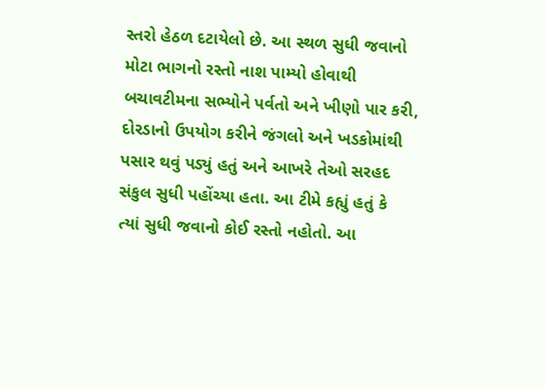સ્તરો હેઠળ દટાયેલો છે. આ સ્થળ સુધી જવાનો મોટા ભાગનો રસ્તો નાશ પામ્યો હોવાથી બચાવટીમના સભ્યોને પર્વતો અને ખીણો પાર કરી, દોરડાનો ઉપયોગ કરીને જંગલો અને ખડકોમાંથી પસાર થવું પડ્યું હતું અને આખરે તેઓ સરહદ સંકુલ સુધી પહોંચ્યા હતા. આ ટીમે કહ્યું હતું કે
ત્યાં સુધી જવાનો કોઈ રસ્તો નહોતો. આ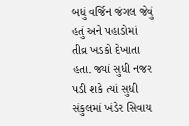બધું વર્જિન જંગલ જેવું હતું અને પહાડોમાં તીવ્ર ખડકો દેખાતા હતા. જ્યાં સુધી નજર પડી શકે ત્યાં સુધી સંકુલમાં ખંડેર સિવાય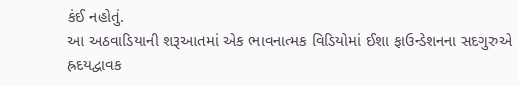કંઈ નહોતું.
આ અઠવાડિયાની શરૂઆતમાં એક ભાવનાત્મક વિડિયોમાં ઈશા ફાઉન્ડેશનના સદગુરુએ હ્રદયદ્વાવક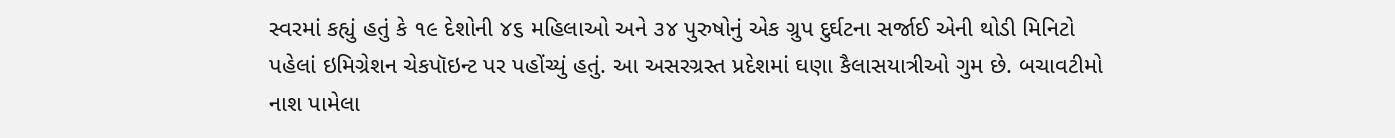સ્વરમાં કહ્યું હતું કે ૧૯ દેશોની ૪૬ મહિલાઓ અને ૩૪ પુરુષોનું એક ગ્રુપ દુર્ઘટના સર્જાઈ એની થોડી મિનિટો પહેલાં ઇમિગ્રેશન ચેકપૉઇન્ટ પર પહોંચ્યું હતું. આ અસરગ્રસ્ત પ્રદેશમાં ઘણા કૈલાસયાત્રીઓ ગુમ છે. બચાવટીમો નાશ પામેલા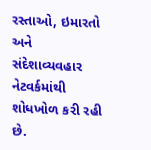રસ્તાઓ, ઇમારતો અને સંદેશાવ્યવહાર નેટવર્કમાંથી શોધખોળ કરી રહી છે.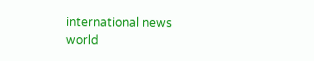international news world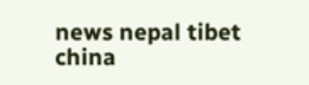news nepal tibet china